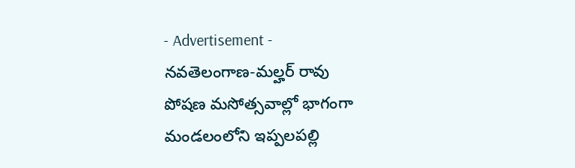- Advertisement -
నవతెలంగాణ-మల్హర్ రావు
పోషణ మసోత్సవాల్లో భాగంగా మండలంలోని ఇప్పలపల్లి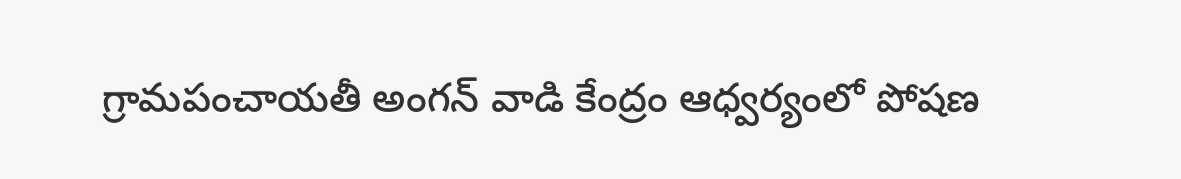గ్రామపంచాయతీ అంగన్ వాడి కేంద్రం ఆధ్వర్యంలో పోషణ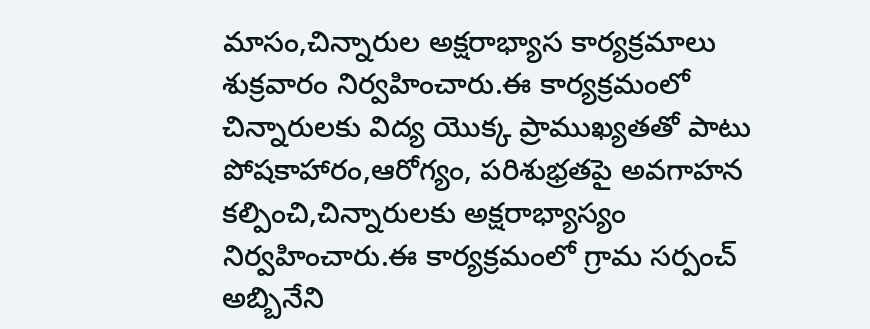మాసం,చిన్నారుల అక్షరాభ్యాస కార్యక్రమాలు శుక్రవారం నిర్వహించారు.ఈ కార్యక్రమంలో చిన్నారులకు విద్య యొక్క ప్రాముఖ్యతతో పాటు పోషకాహారం,ఆరోగ్యం, పరిశుభ్రతపై అవగాహన కల్పించి,చిన్నారులకు అక్షరాభ్యాస్యం నిర్వహించారు.ఈ కార్యక్రమంలో గ్రామ సర్పంచ్ అబ్బినేని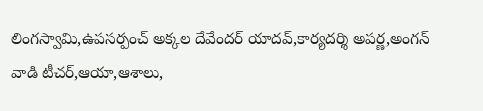లింగస్వామి,ఉపసర్పంచ్ అక్కల దేవేందర్ యాదవ్,కార్యదర్శి అపర్ణ,అంగన్ వాడి టీచర్,ఆయా,ఆశాలు,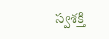స్వశక్తి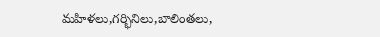మహిళలు,గర్భినిలు,బాలింతలు,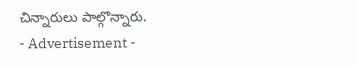చిన్నారులు పాల్గొన్నారు.
- Advertisement -